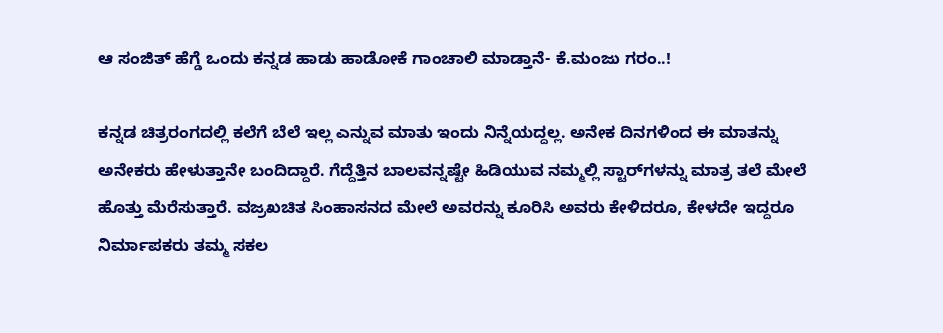ಆ ಸಂಜಿತ್ ಹೆಗ್ಡೆ ಒಂದು ಕನ್ನಡ ಹಾಡು ಹಾಡೋಕೆ ಗಾಂಚಾಲಿ ಮಾಡ್ತಾನೆ- ಕೆ.ಮಂಜು ಗರಂ..!

ಕನ್ನಡ ಚಿತ್ರರಂಗದಲ್ಲಿ ಕಲೆಗೆ ಬೆಲೆ ಇಲ್ಲ ಎನ್ನುವ ಮಾತು ಇಂದು ನಿನ್ನೆಯದ್ದಲ್ಲ. ಅನೇಕ ದಿನಗಳಿಂದ ಈ ಮಾತನ್ನು ಅನೇಕರು ಹೇಳುತ್ತಾನೇ ಬಂದಿದ್ದಾರೆ. ಗೆದ್ದೆತ್ತಿನ ಬಾಲವನ್ನಷ್ಟೇ ಹಿಡಿಯುವ ನಮ್ಮಲ್ಲಿ ಸ್ಟಾರ್‌ಗಳನ್ನು ಮಾತ್ರ ತಲೆ ಮೇಲೆ ಹೊತ್ತು ಮೆರೆಸುತ್ತಾರೆ. ವಜ್ರಖಚಿತ ಸಿಂಹಾಸನದ ಮೇಲೆ ಅವರನ್ನು ಕೂರಿಸಿ ಅವರು ಕೇಳಿದರೂ, ಕೇಳದೇ ಇದ್ದರೂ ನಿರ್ಮಾಪಕರು ತಮ್ಮ ಸಕಲ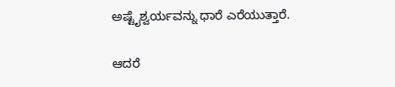ಅಷ್ಟೈಶ್ವರ್ಯವನ್ನು ಧಾರೆ ಎರೆಯುತ್ತಾರೆ.

ಆದರೆ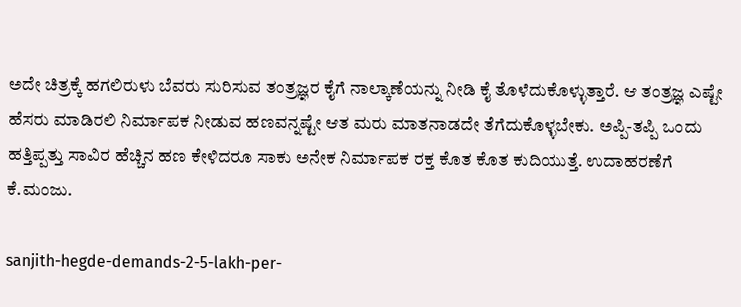ಅದೇ ಚಿತ್ರಕ್ಕೆ ಹಗಲಿರುಳು ಬೆವರು ಸುರಿಸುವ ತಂತ್ರಜ್ಞರ ಕೈಗೆ ನಾಲ್ಕಾಣೆಯನ್ನು ನೀಡಿ ಕೈ ತೊಳೆದುಕೊಳ್ಳುತ್ತಾರೆ. ಆ ತಂತ್ರಜ್ಞ ಎಷ್ಟೇ ಹೆಸರು ಮಾಡಿರಲಿ ನಿರ್ಮಾಪಕ ನೀಡುವ ಹಣವನ್ನಷ್ಟೇ ಆತ ಮರು ಮಾತನಾಡದೇ ತೆಗೆದುಕೊಳ್ಳಬೇಕು. ಅಪ್ಪಿ-ತಪ್ಪಿ ಒಂದು ಹತ್ತಿಪ್ಪತ್ತು ಸಾವಿರ ಹೆಚ್ಚಿನ ಹಣ ಕೇಳಿದರೂ ಸಾಕು ಅನೇಕ ನಿರ್ಮಾಪಕ ರಕ್ತ ಕೊತ ಕೊತ ಕುದಿಯುತ್ತೆ. ಉದಾಹರಣೆಗೆ ಕೆ.ಮಂಜು.

sanjith-hegde-demands-2-5-lakh-per-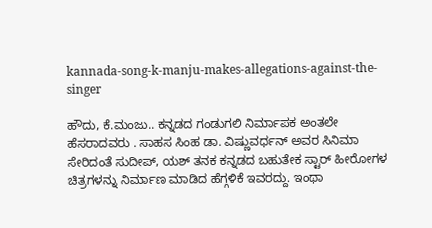kannada-song-k-manju-makes-allegations-against-the-singer

ಹೌದು, ಕೆ.ಮಂಜು.. ಕನ್ನಡದ ಗಂಡುಗಲಿ ನಿರ್ಮಾಪಕ ಅಂತಲೇ ಹೆಸರಾದವರು . ಸಾಹಸ ಸಿಂಹ ಡಾ. ವಿಷ್ಣುವರ್ಧನ್ ಅವರ ಸಿನಿಮಾ ಸೇರಿದಂತೆ ಸುದೀಪ್‌, ಯಶ್ ತನಕ ಕನ್ನಡದ ಬಹುತೇಕ ಸ್ಟಾರ್ ಹೀರೋಗಳ ಚಿತ್ರಗಳನ್ನು ನಿರ್ಮಾಣ ಮಾಡಿದ ಹೆಗ್ಗಳಿಕೆ ಇವರದ್ದು. ಇಂಥಾ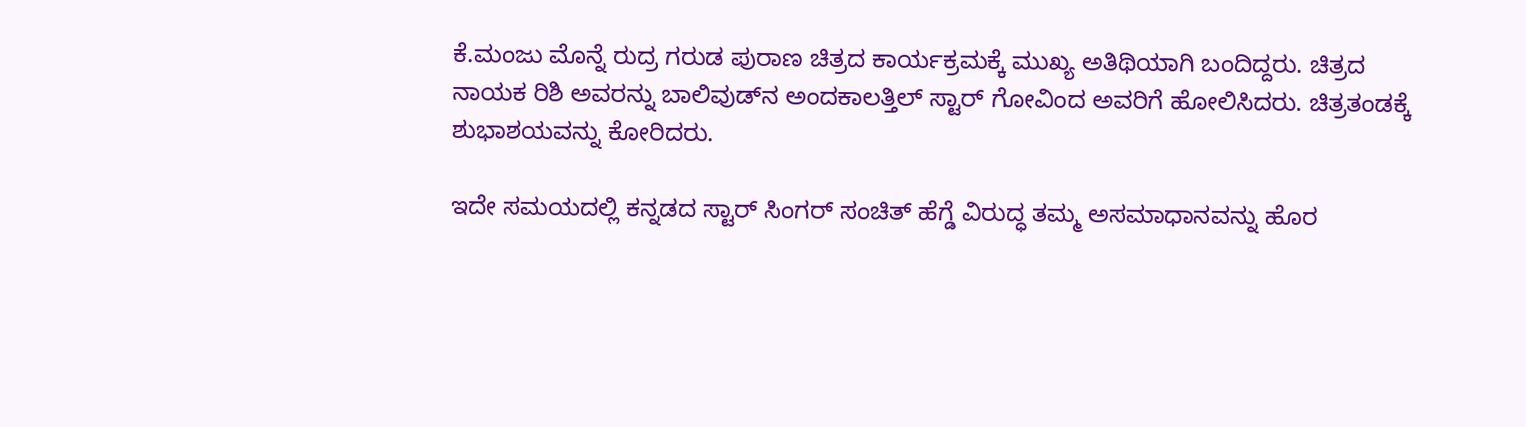ಕೆ.ಮಂಜು ಮೊನ್ನೆ ರುದ್ರ ಗರುಡ ಪುರಾಣ ಚಿತ್ರದ ಕಾರ್ಯಕ್ರಮಕ್ಕೆ ಮುಖ್ಯ ಅತಿಥಿಯಾಗಿ ಬಂದಿದ್ದರು. ಚಿತ್ರದ ನಾಯಕ ರಿಶಿ ಅವರನ್ನು ಬಾಲಿವುಡ್‌ನ ಅಂದಕಾಲತ್ತಿಲ್ ಸ್ಟಾರ್ ಗೋವಿಂದ ಅವರಿಗೆ ಹೋಲಿಸಿದರು. ಚಿತ್ರತಂಡಕ್ಕೆ ಶುಭಾಶಯವನ್ನು ಕೋರಿದರು.

ಇದೇ ಸಮಯದಲ್ಲಿ ಕನ್ನಡದ ಸ್ಟಾರ್ ಸಿಂಗರ್ ಸಂಚಿತ್ ಹೆಗ್ಡೆ ವಿರುದ್ಧ ತಮ್ಮ ಅಸಮಾಧಾನವನ್ನು ಹೊರ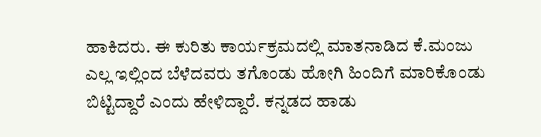ಹಾಕಿದರು. ಈ ಕುರಿತು ಕಾರ್ಯಕ್ರಮದಲ್ಲಿ ಮಾತನಾಡಿದ ಕೆ.ಮಂಜು ಎಲ್ಲ ಇಲ್ಲಿಂದ ಬೆಳೆದವರು ತಗೊಂಡು ಹೋಗಿ ಹಿಂದಿಗೆ ಮಾರಿಕೊಂಡು ಬಿಟ್ಟಿದ್ದಾರೆ ಎಂದು ಹೇಳಿದ್ದಾರೆ. ಕನ್ನಡದ ಹಾಡು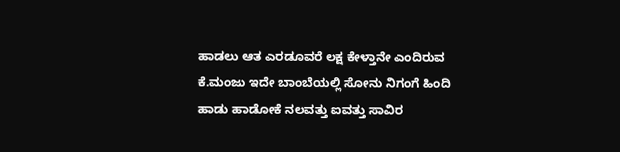ಹಾಡಲು ಆತ ಎರಡೂವರೆ ಲಕ್ಷ ಕೇಳ್ತಾನೇ ಎಂದಿರುವ ಕೆ.ಮಂಜು ಇದೇ ಬಾಂಬೆಯಲ್ಲಿ ಸೋನು ನಿಗಂಗೆ ಹಿಂದಿ ಹಾಡು ಹಾಡೋಕೆ ನಲವತ್ತು ಐವತ್ತು ಸಾವಿರ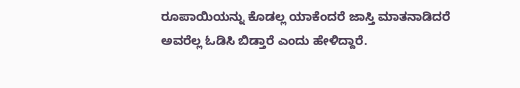ರೂಪಾಯಿಯನ್ನು ಕೊಡಲ್ಲ ಯಾಕೆಂದರೆ ಜಾಸ್ತಿ ಮಾತನಾಡಿದರೆ ಅವರೆಲ್ಲ ಓಡಿಸಿ ಬಿಡ್ತಾರೆ ಎಂದು ಹೇಳಿದ್ದಾರೆ.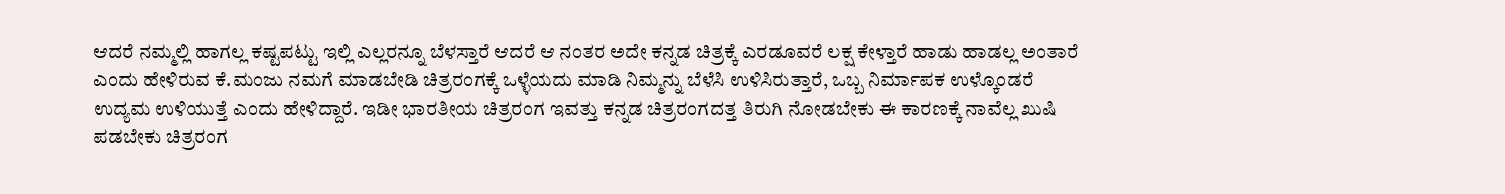ಆದರೆ ನಮ್ಮಲ್ಲಿ ಹಾಗಲ್ಲ ಕಷ್ಟಪಟ್ಟು ಇಲ್ಲಿ ಎಲ್ಲರನ್ನೂ ಬೆಳಸ್ತಾರೆ ಆದರೆ ಆ ನಂತರ ಅದೇ ಕನ್ನಡ ಚಿತ್ರಕ್ಕೆ ಎರಡೂವರೆ ಲಕ್ಷ ಕೇಳ್ತಾರೆ ಹಾಡು ಹಾಡಲ್ಲ ಅಂತಾರೆ ಎಂದು ಹೇಳಿರುವ ಕೆ.ಮಂಜು ನಮಗೆ ಮಾಡಬೇಡಿ ಚಿತ್ರರಂಗಕ್ಕೆ ಒಳ್ಳೆಯದು ಮಾಡಿ ನಿಮ್ಮನ್ನು ಬೆಳೆಸಿ ಉಳಿಸಿರುತ್ತಾರೆ, ಒಬ್ಬ ನಿರ್ಮಾಪಕ ಉಳ್ಕೊಂಡರೆ ಉದ್ಯಮ ಉಳಿಯುತ್ತೆ ಎಂದು ಹೇಳಿದ್ದಾರೆ. ಇಡೀ ಭಾರತೀಯ ಚಿತ್ರರಂಗ ಇವತ್ತು ಕನ್ನಡ ಚಿತ್ರರಂಗದತ್ತ ತಿರುಗಿ ನೋಡಬೇಕು ಈ ಕಾರಣಕ್ಕೆ ನಾವೆಲ್ಲ ಖುಷಿ ಪಡಬೇಕು ಚಿತ್ರರಂಗ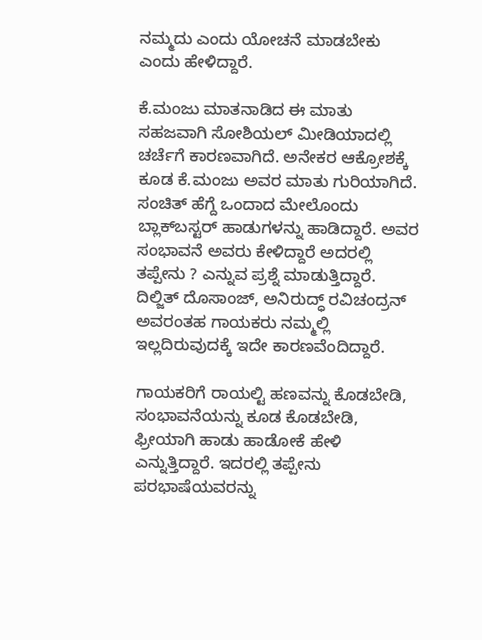ನಮ್ಮದು ಎಂದು ಯೋಚನೆ ಮಾಡಬೇಕು ಎಂದು ಹೇಳಿದ್ದಾರೆ.

ಕೆ.ಮಂಜು ಮಾತನಾಡಿದ ಈ ಮಾತು ಸಹಜವಾಗಿ ಸೋಶಿಯಲ್ ಮೀಡಿಯಾದಲ್ಲಿ ಚರ್ಚೆಗೆ ಕಾರಣವಾಗಿದೆ. ಅನೇಕರ ಆಕ್ರೋಶಕ್ಕೆ ಕೂಡ ಕೆ.ಮಂಜು ಅವರ ಮಾತು ಗುರಿಯಾಗಿದೆ. ಸಂಚಿತ್ ಹೆಗ್ದೆ ಒಂದಾದ ಮೇಲೊಂದು ಬ್ಲಾಕ್‌ಬಸ್ಟರ್ ಹಾಡುಗಳನ್ನು ಹಾಡಿದ್ದಾರೆ. ಅವರ ಸಂಭಾವನೆ ಅವರು ಕೇಳಿದ್ದಾರೆ ಅದರಲ್ಲಿ ತಪ್ಪೇನು ? ಎನ್ನುವ ಪ್ರಶ್ನೆ ಮಾಡುತ್ತಿದ್ದಾರೆ. ದಿಲ್ಜಿತ್ ದೊಸಾಂಜ್, ಅನಿರುದ್ಧ್ ರವಿಚಂದ್ರನ್ ಅವರಂತಹ ಗಾಯಕರು ನಮ್ಮಲ್ಲಿ ಇಲ್ಲದಿರುವುದಕ್ಕೆ ಇದೇ ಕಾರಣವೆಂದಿದ್ದಾರೆ.

ಗಾಯಕರಿಗೆ ರಾಯಲ್ಟಿ ಹಣವನ್ನು ಕೊಡಬೇಡಿ, ಸಂಭಾವನೆಯನ್ನು ಕೂಡ ಕೊಡಬೇಡಿ, ಫ್ರೀಯಾಗಿ ಹಾಡು ಹಾಡೋಕೆ ಹೇಳಿ ಎನ್ನುತ್ತಿದ್ದಾರೆ. ಇದರಲ್ಲಿ ತಪ್ಪೇನು ಪರಭಾಷೆಯವರನ್ನು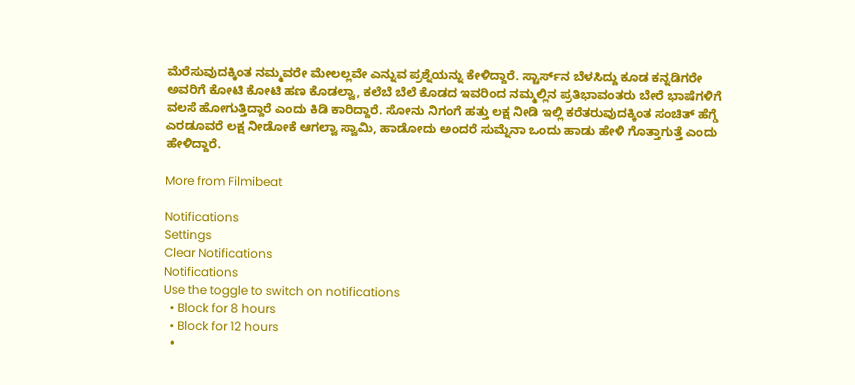ಮೆರೆಸುವುದಕ್ಕಿಂತ ನಮ್ಮವರೇ ಮೇಲಲ್ಲವೇ ಎನ್ನುವ ಪ್ರಶ್ನೆಯನ್ನು ಕೇಳಿದ್ದಾರೆ. ಸ್ಟಾರ್ಸ್‌ನ ಬೆಳಸಿದ್ದು ಕೂಡ ಕನ್ನಡಿಗರೇ ಅವರಿಗೆ ಕೋಟಿ ಕೋಟಿ ಹಣ ಕೊಡಲ್ವಾ, ಕಲೆಬೆ ಬೆಲೆ ಕೊಡದ ಇವರಿಂದ ನಮ್ಮಲ್ಲಿನ ಪ್ರತಿಭಾವಂತರು ಬೇರೆ ಭಾಷೆಗಳಿಗೆ ವಲಸೆ ಹೋಗುತ್ತಿದ್ದಾರೆ ಎಂದು ಕಿಡಿ ಕಾರಿದ್ದಾರೆ. ಸೋನು ನಿಗಂಗೆ ಹತ್ತು ಲಕ್ಷ ನೀಡಿ ಇಲ್ಲಿ ಕರೆತರುವುದಕ್ಕಿಂತ ಸಂಚಿತ್ ಹೆಗ್ಡೆ ಎರಡೂವರೆ ಲಕ್ಷ ನೀಡೋಕೆ ಆಗಲ್ವಾ ಸ್ವಾಮಿ, ಹಾಡೋದು ಅಂದರೆ ಸುಮ್ನೆನಾ ಒಂದು ಹಾಡು ಹೇಳಿ ಗೊತ್ತಾಗುತ್ತೆ ಎಂದು ಹೇಳಿದ್ದಾರೆ.

More from Filmibeat

Notifications
Settings
Clear Notifications
Notifications
Use the toggle to switch on notifications
  • Block for 8 hours
  • Block for 12 hours
  •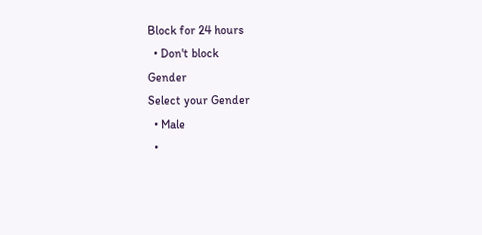Block for 24 hours
  • Don't block
Gender
Select your Gender
  • Male
  •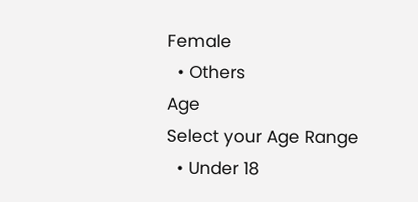Female
  • Others
Age
Select your Age Range
  • Under 18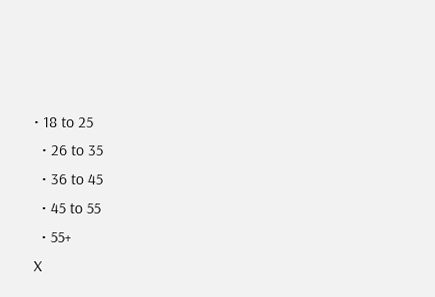• 18 to 25
  • 26 to 35
  • 36 to 45
  • 45 to 55
  • 55+
X